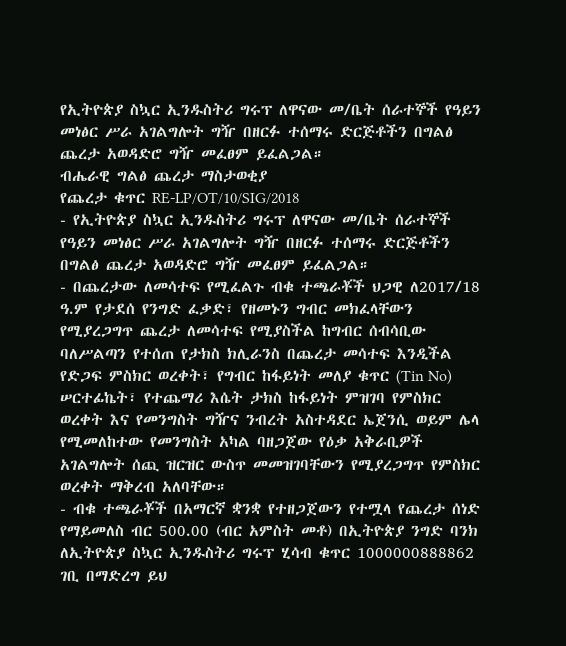የኢትዮጵያ ስኳር ኢንዱስትሪ ግሩፕ ለዋናው መ/ቤት ሰራተኞች የዓይን መነፅር ሥራ አገልግሎት ግዥ በዘርፉ ተሰማሩ ድርጅቶችን በግልፅ ጨረታ አወዳድሮ ግዥ መፈፀም ይፈልጋል።
ብሔራዊ ግልፅ ጨረታ ማስታወቂያ
የጨረታ ቁጥር RE-LP/OT/10/SIG/2018
- የኢትዮጵያ ስኳር ኢንዱስትሪ ግሩፕ ለዋናው መ/ቤት ሰራተኞች የዓይን መነፅር ሥራ አገልግሎት ግዥ በዘርፉ ተሰማሩ ድርጅቶችን በግልፅ ጨረታ አወዳድሮ ግዥ መፈፀም ይፈልጋል።
- በጨረታው ለመሳተፍ የሚፈልጉ ብቁ ተጫራቾች ህጋዊ ለ2017/18 ዓ.ም የታደሰ የንግድ ፈቃድ፣ የዘመኑን ግብር መክፈላቸውን የሚያረጋግጥ ጨረታ ለመሳተፍ የሚያስችል ከግብር ሰብሳቢው ባለሥልጣን የተሰጠ የታክስ ክሊራንስ በጨረታ መሳተፍ እንዲችል የድጋፍ ምስክር ወረቀት፣ የግብር ከፋይነት መለያ ቁጥር (Tin No) ሠርተፊኬት፣ የተጨማሪ እሴት ታክስ ከፋይነት ምዝገባ የምስክር ወረቀት እና የመንግስት ግዥና ንብረት አስተዳደር ኤጀንሲ ወይም ሌላ የሚመለከተው የመንግስት አካል ባዘጋጀው የዕቃ አቅራቢዎች አገልግሎት ሰጪ ዝርዝር ውስጥ መመዝገባቸውን የሚያረጋግጥ የምስክር ወረቀት ማቅረብ አለባቸው።
- ብቁ ተጫራቾች በአማርኛ ቋንቋ የተዘጋጀውን የተሟላ የጨረታ ሰነድ የማይመለስ ብር 500.00 (ብር አምስት መቶ) በኢትዮጵያ ንግድ ባንክ ለኢትዮጵያ ስኳር ኢንዱስትሪ ግሩፕ ሂሳብ ቁጥር 1000000888862 ገቢ በማድረግ ይህ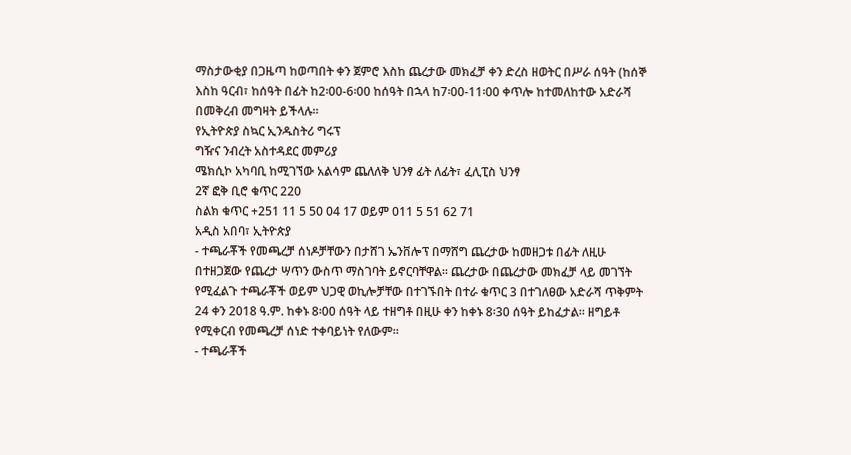ማስታውቂያ በጋዜጣ ከወጣበት ቀን ጀምሮ እስከ ጨረታው መክፈቻ ቀን ድረስ ዘወትር በሥራ ሰዓት (ከሰኞ እስከ ዓርብ፣ ከሰዓት በፊት ከ2፡00-6፡00 ከሰዓት በኋላ ከ7፡00-11፡00 ቀጥሎ ከተመለከተው አድራሻ በመቅረብ መግዛት ይችላሉ።
የኢትዮጵያ ስኳር ኢንዱስትሪ ግሩፕ
ግዥና ንብረት አስተዳደር መምሪያ
ሜክሲኮ አካባቢ ከሚገኘው አልሳም ጨለለቅ ህንፃ ፊት ለፊት፣ ፈሊፒስ ህንፃ
2ኛ ፎቅ ቢሮ ቁጥር 220
ስልክ ቁጥር +251 11 5 50 04 17 ወይም 011 5 51 62 71
አዲስ አበባ፣ ኢትዮጵያ
- ተጫራቾች የመጫረቻ ሰነዶቻቸውን በታሸገ ኤንቨሎፕ በማሸግ ጨረታው ከመዘጋቱ በፊት ለዚሁ በተዘጋጀው የጨረታ ሣጥን ውስጥ ማስገባት ይኖርባቸዋል። ጨረታው በጨረታው መክፈቻ ላይ መገኘት የሚፈልጉ ተጫራቾች ወይም ህጋዊ ወኪሎቻቸው በተገኙበት በተራ ቁጥር 3 በተገለፀው አድራሻ ጥቅምት 24 ቀን 2018 ዓ.ም. ከቀኑ 8፡00 ሰዓት ላይ ተዘግቶ በዚሁ ቀን ከቀኑ 8፡30 ሰዓት ይከፈታል። ዘግይቶ የሚቀርብ የመጫረቻ ሰነድ ተቀባይነት የለውም።
- ተጫራቾች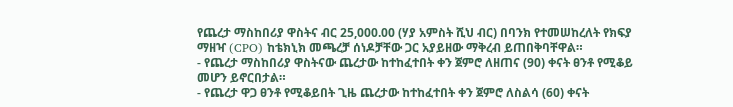የጨረታ ማስከበሪያ ዋስትና ብር 25,000.00 (ሃያ አምስት ሺህ ብር) በባንክ የተመሠከረለት የክፍያ ማዘዣ (CPO) ከቴክኒክ መጫረቻ ሰነዶቻቸው ጋር አያይዘው ማቅረብ ይጠበቅባቸዋል።
- የጨረታ ማስከበሪያ ዋስትናው ጨረታው ከተከፈተበት ቀን ጀምሮ ለዘጠና (90) ቀናት ፀንቶ የሚቆይ መሆን ይኖርበታል።
- የጨረታ ዋጋ ፀንቶ የሚቆይበት ጊዜ ጨረታው ከተከፈተበት ቀን ጀምሮ ለስልሳ (60) ቀናት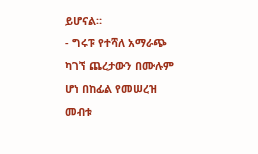ይሆናል።
- ግሩፑ የተሻለ አማራጭ ካገኘ ጨረታውን በሙሉም ሆነ በከፊል የመሠረዝ መብቱ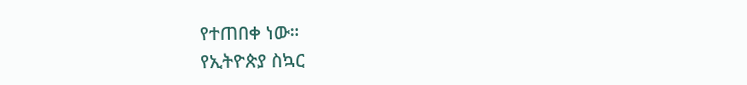የተጠበቀ ነው።
የኢትዮጵያ ስኳር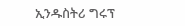ኢንዱስትሪ ግሩፕ